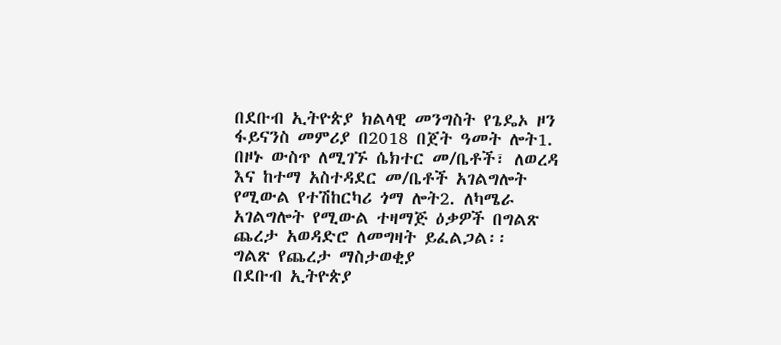በደቡብ ኢትዮጵያ ክልላዊ መንግስት የጌዴኦ ዞን ፋይናንስ መምሪያ በ2018 በጀት ዓመት ሎት1. በዞኑ ውስጥ ለሚገኙ ሴክተር መ/ቤቶች፣ ለወረዳ እና ከተማ አስተዳደር መ/ቤቶች አገልግሎት የሚውል የተሽከርካሪ ጎማ ሎት2. ለካሜራ አገልግሎት የሚውል ተዛማጅ ዕቃዎች በግልጽ ጨረታ አወዳድሮ ለመግዛት ይፈልጋል፡፡
ግልጽ የጨረታ ማስታወቂያ
በደቡብ ኢትዮጵያ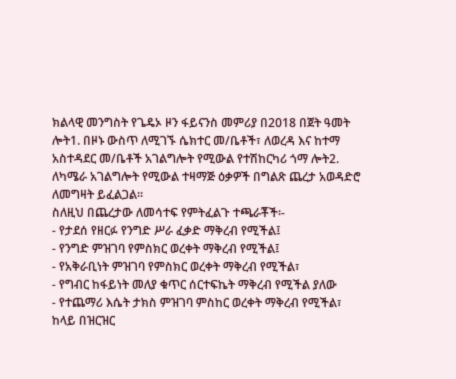ክልላዊ መንግስት የጌዴኦ ዞን ፋይናንስ መምሪያ በ2018 በጀት ዓመት ሎት1. በዞኑ ውስጥ ለሚገኙ ሴክተር መ/ቤቶች፣ ለወረዳ እና ከተማ አስተዳደር መ/ቤቶች አገልግሎት የሚውል የተሽከርካሪ ጎማ ሎት2. ለካሜራ አገልግሎት የሚውል ተዛማጅ ዕቃዎች በግልጽ ጨረታ አወዳድሮ ለመግዛት ይፈልጋል፡፡
ስለዚህ በጨረታው ለመሳተፍ የምትፈልጉ ተጫራቾች፡-
- የታደሰ የዘርፉ የንግድ ሥራ ፈቃድ ማቅረብ የሚችል፤
- የንግድ ምዝገባ የምስክር ወረቀት ማቅረብ የሚችል፤
- የአቅራቢነት ምዝገባ የምስክር ወረቀት ማቅረብ የሚችል፣
- የግብር ከፋይነት መለያ ቁጥር ሰርተፍኬት ማቅረብ የሚችል ያለው
- የተጨማሪ እሴት ታክስ ምዝገባ ምስከር ወረቀት ማቅረብ የሚችል፣
ከላይ በዝርዝር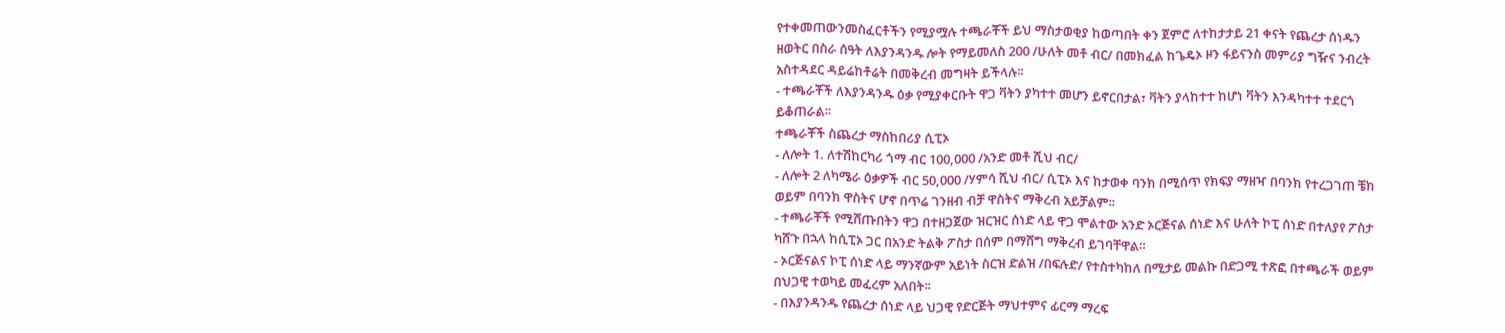የተቀመጠውንመስፈርቶችን የሚያሟሉ ተጫራቾች ይህ ማስታወቂያ ከወጣበት ቀን ጀምሮ ለተከታታይ 21 ቀናት የጨረታ ሰነዱን ዘወትር በስራ ሰዓት ለእያንዳንዱ ሎት የማይመለስ 200 /ሁለት መቶ ብር/ በመክፈል ከጌዴኦ ዞን ፋይናንስ መምሪያ ግዥና ንብረት አስተዳደር ዳይሬከቶሬት በመቅረብ መግዛት ይችላሉ፡፡
- ተጫራቾች ለእያንዳንዱ ዕቃ የሚያቀርቡት ዋጋ ቫትን ያካተተ መሆን ይኖርበታል፣ ቫትን ያላከተተ ከሆነ ቫትን እንዳካተተ ተደርጎ ይቆጠራል፡፡
ተጫራቾች ስጨረታ ማስከበሪያ ሲፒኦ
- ለሎት 1. ለተሽከርካሪ ጎማ ብር 100,000 /አንድ መቶ ሺህ ብር/
- ለሎት 2 ለካሜራ ዕቃዎች ብር 50,000 /ሃምሳ ሺህ ብር/ ሲፒኦ እና ከታወቀ ባንክ በሚሰጥ የክፍያ ማዘዣ በባንክ የተረጋገጠ ቼክ ወይም በባንክ ዋስትና ሆኖ በጥሬ ገንዘብ ብቻ ዋስትና ማቅረብ አይቻልም፡፡
- ተጫራቾች የሚሸጡበትን ዋጋ በተዘጋጀው ዝርዝር ሰነድ ላይ ዋጋ ሞልተው አንድ ኦርጅናል ሰነድ እና ሁለት ኮፒ ሰነድ በተለያየ ፖስታ ካሸጉ በኋላ ከሲፒኦ ጋር በአንድ ትልቅ ፖስታ በሰም በማሸግ ማቅረብ ይገባቸዋል።
- ኦርጅናልና ኮፒ ሰነድ ላይ ማንኛውም አይነት ስርዝ ድልዝ /በፍሉድ/ የተስተካከለ በሚታይ መልኩ በድጋሚ ተጽፎ በተጫራች ወይም በህጋዊ ተወካይ መፈረም አለበት፡፡
- በእያንዳንዱ የጨረታ ሰነድ ላይ ህጋዊ የድርጅት ማህተምና ፊርማ ማረፍ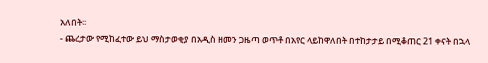አለበት፡፡
- ጨረታው የሚከፈተው ይህ ማስታወቂያ በአዲስ ዘመን ጋዜጣ ወጥቶ በአየር ላይከዋለበት በተከታታይ በሚቆጠር 21 ቀናት በኋላ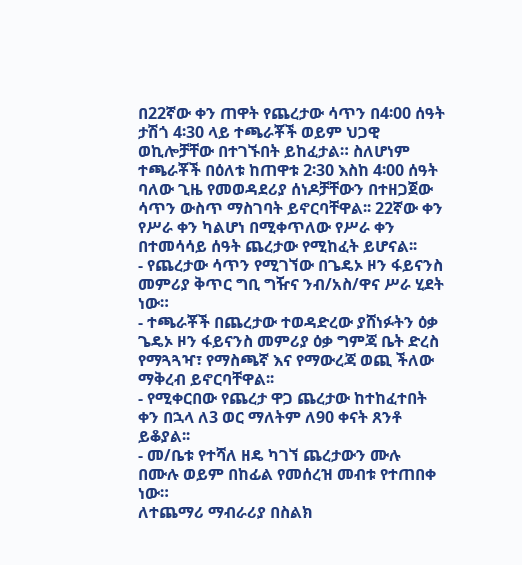በ22ኛው ቀን ጠዋት የጨረታው ሳጥን በ4፡00 ሰዓት ታሽጎ 4፡30 ላይ ተጫራቾች ወይም ህጋዊ ወኪሎቻቸው በተገኙበት ይከፈታል። ስለሆነም ተጫራቾች በዕለቱ ከጠዋቱ 2፡30 እስከ 4፡00 ሰዓት ባለው ጊዜ የመወዳደሪያ ሰነዶቻቸውን በተዘጋጀው ሳጥን ውስጥ ማስገባት ይኖርባቸዋል፡፡ 22ኛው ቀን የሥራ ቀን ካልሆነ በሚቀጥለው የሥራ ቀን በተመሳሳይ ሰዓት ጨረታው የሚከፈት ይሆናል፡፡
- የጨረታው ሳጥን የሚገኘው በጌዴኦ ዞን ፋይናንስ መምሪያ ቅጥር ግቢ ግዥና ንብ/አስ/ዋና ሥራ ሂደት ነው።
- ተጫራቾች በጨረታው ተወዳድረው ያሸነፉትን ዕቃ ጌዴኦ ዞን ፋይናንስ መምሪያ ዕቃ ግምጃ ቤት ድረስ የማጓጓዣ፣ የማስጫኛ እና የማውረጃ ወጪ ችለው ማቅረብ ይኖርባቸዋል፡፡
- የሚቀርበው የጨረታ ዋጋ ጨረታው ከተከፈተበት ቀን በኋላ ለ3 ወር ማለትም ለ90 ቀናት ጸንቶ ይቆያል፡፡
- መ/ቤቱ የተሻለ ዘዴ ካገኘ ጨረታውን ሙሉ በሙሉ ወይም በከፊል የመሰረዝ መብቱ የተጠበቀ ነው።
ለተጨማሪ ማብራሪያ በስልክ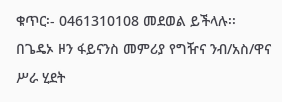ቁጥር፡- 0461310108 መደወል ይችላሉ፡፡
በጌዴኦ ዞን ፋይናንስ መምሪያ የግዥና ንብ/አስ/ዋና ሥራ ሂደት